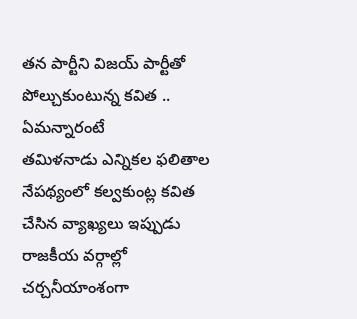తన పార్టీని విజయ్ పార్టీతో పోల్చుకుంటున్న కవిత .. ఏమన్నారంటే
తమిళనాడు ఎన్నికల ఫలితాల నేపథ్యంలో కల్వకుంట్ల కవిత చేసిన వ్యాఖ్యలు ఇప్పుడు రాజకీయ వర్గాల్లో చర్చనీయాంశంగా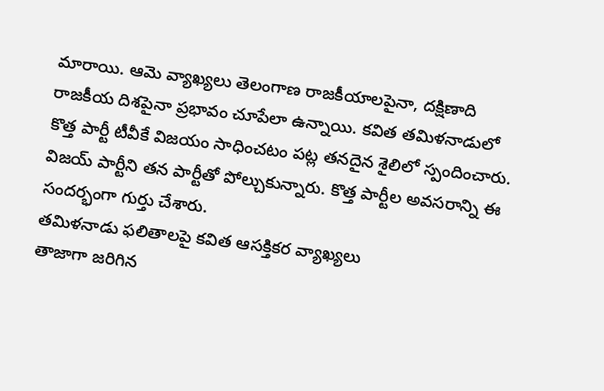మారాయి. ఆమె వ్యాఖ్యలు తెలంగాణ రాజకీయాలపైనా, దక్షిణాది రాజకీయ దిశపైనా ప్రభావం చూపేలా ఉన్నాయి. కవిత తమిళనాడులో కొత్త పార్టీ టీవీకే విజయం సాధించటం పట్ల తనదైన శైలిలో స్పందించారు. విజయ్ పార్టీని తన పార్టీతో పోల్చుకున్నారు. కొత్త పార్టీల అవసరాన్ని ఈ సందర్భంగా గుర్తు చేశారు.
తమిళనాడు ఫలితాలపై కవిత ఆసక్తికర వ్యాఖ్యలు
తాజాగా జరిగిన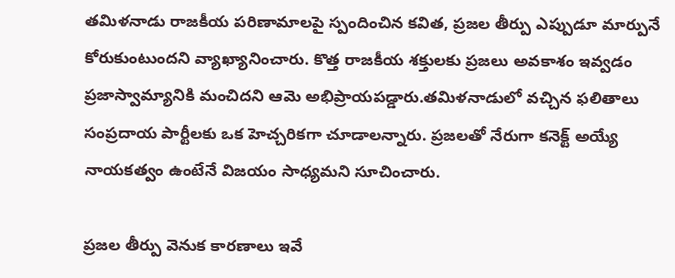తమిళనాడు రాజకీయ పరిణామాలపై స్పందించిన కవిత, ప్రజల తీర్పు ఎప్పుడూ మార్పునే కోరుకుంటుందని వ్యాఖ్యానించారు. కొత్త రాజకీయ శక్తులకు ప్రజలు అవకాశం ఇవ్వడం ప్రజాస్వామ్యానికి మంచిదని ఆమె అభిప్రాయపడ్డారు.తమిళనాడులో వచ్చిన ఫలితాలు సంప్రదాయ పార్టీలకు ఒక హెచ్చరికగా చూడాలన్నారు. ప్రజలతో నేరుగా కనెక్ట్ అయ్యే నాయకత్వం ఉంటేనే విజయం సాధ్యమని సూచించారు.

ప్రజల తీర్పు వెనుక కారణాలు ఇవే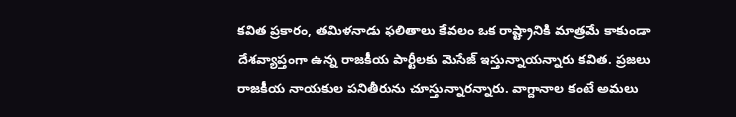కవిత ప్రకారం, తమిళనాడు ఫలితాలు కేవలం ఒక రాష్ట్రానికి మాత్రమే కాకుండా దేశవ్యాప్తంగా ఉన్న రాజకీయ పార్టీలకు మెసేజ్ ఇస్తున్నాయన్నారు కవిత. ప్రజలు రాజకీయ నాయకుల పనితీరును చూస్తున్నారన్నారు. వాగ్దానాల కంటే అమలు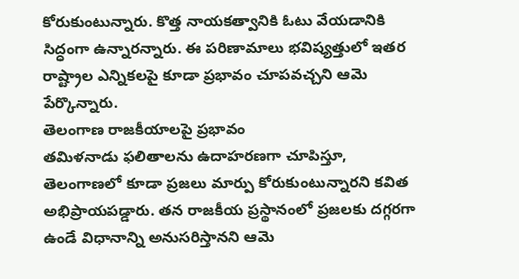కోరుకుంటున్నారు. కొత్త నాయకత్వానికి ఓటు వేయడానికి సిద్ధంగా ఉన్నారన్నారు. ఈ పరిణామాలు భవిష్యత్తులో ఇతర రాష్ట్రాల ఎన్నికలపై కూడా ప్రభావం చూపవచ్చని ఆమె పేర్కొన్నారు.
తెలంగాణ రాజకీయాలపై ప్రభావం
తమిళనాడు ఫలితాలను ఉదాహరణగా చూపిస్తూ, తెలంగాణలో కూడా ప్రజలు మార్పు కోరుకుంటున్నారని కవిత అభిప్రాయపడ్డారు. తన రాజకీయ ప్రస్థానంలో ప్రజలకు దగ్గరగా ఉండే విధానాన్ని అనుసరిస్తానని ఆమె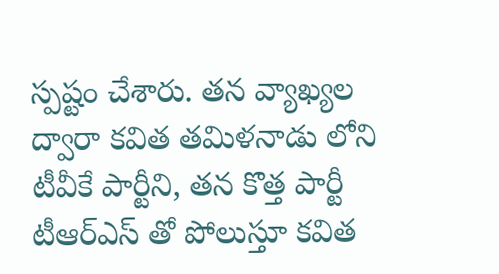స్పష్టం చేశారు. తన వ్యాఖ్యల ద్వారా కవిత తమిళనాడు లోని టీవీకే పార్టీని, తన కొత్త పార్టీ టీఆర్ఎస్ తో పోలుస్తూ కవిత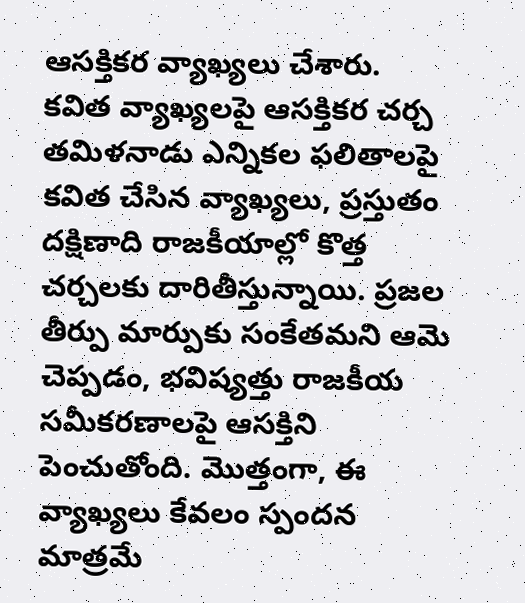ఆసక్తికర వ్యాఖ్యలు చేశారు.
కవిత వ్యాఖ్యలపై ఆసక్తికర చర్చ
తమిళనాడు ఎన్నికల ఫలితాలపై కవిత చేసిన వ్యాఖ్యలు, ప్రస్తుతం దక్షిణాది రాజకీయాల్లో కొత్త చర్చలకు దారితీస్తున్నాయి. ప్రజల తీర్పు మార్పుకు సంకేతమని ఆమె చెప్పడం, భవిష్యత్తు రాజకీయ సమీకరణాలపై ఆసక్తిని పెంచుతోంది. మొత్తంగా, ఈ వ్యాఖ్యలు కేవలం స్పందన మాత్రమే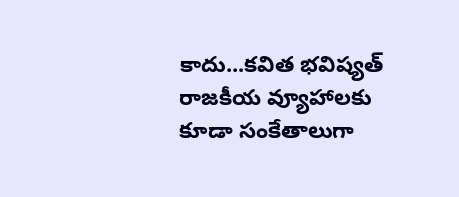కాదు...కవిత భవిష్యత్ రాజకీయ వ్యూహాలకు కూడా సంకేతాలుగా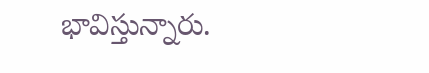భావిస్తున్నారు.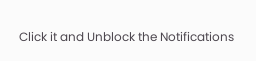Click it and Unblock the Notifications